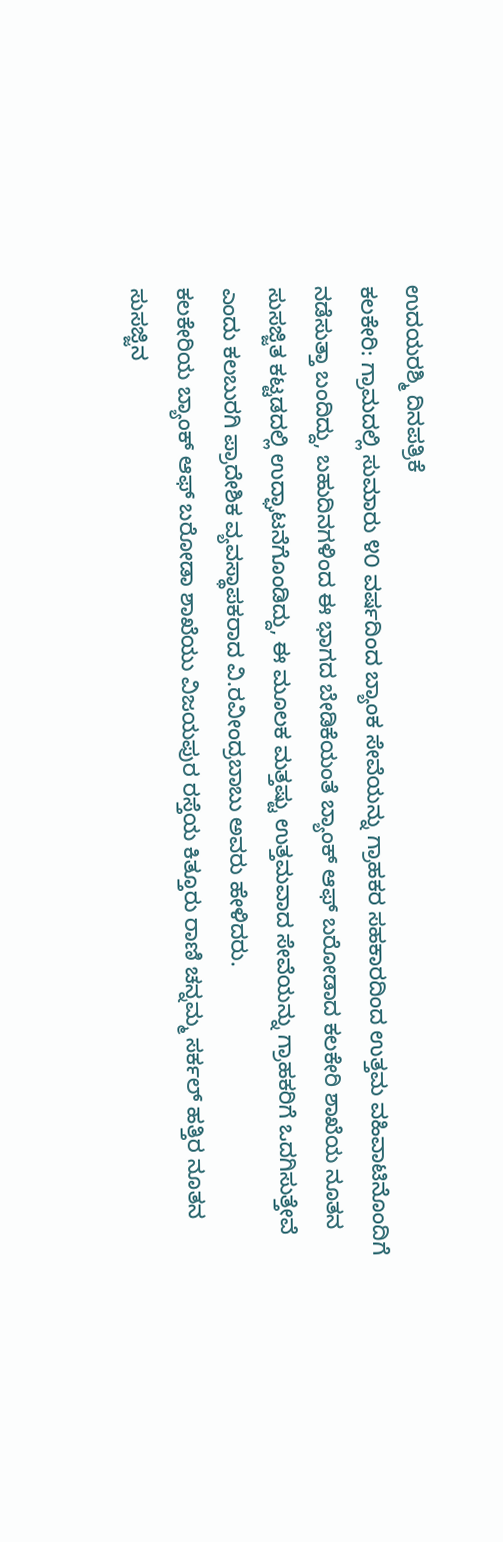ಉದಯರಶ್ಮಿ ದಿನಪತ್ರಿಕೆ
ಕಲಕೇರಿ: ಗ್ರಾಮದಲ್ಲಿ ಸುಮಾರು ೪೦ ವರ್ಷದಿಂದ ಬ್ಯಾಂಕ ಸೇವೆಯನ್ನು ಗ್ರಾಹಕರ ಸಹಕಾರದಿಂದ ಉತ್ತಮ ವಹಿವಾಟಿನೊಂದಿಗೆ ನಡೆಸುತ್ತಾ ಬಂದಿದ್ದು, ಬಹುದಿನಗಳಿಂದ ಈ ಭಾಗದ ಬೇಡಿಕೆಯಂತೆ ಬ್ಯಾಂಕ್ ಆಫ್ ಬರೋಡಾದ ಕಲಕೇರಿ ಶಾಖೆಯ ನೂತನ ಸುಸಜ್ಜಿತ ಕಟ್ಟಡದಲ್ಲಿ ಉದ್ಘಾಟನೆಗೊಂಡಿದ್ದು, ಈ ಮೂಲಕ ಮತ್ತಷ್ಟು ಉತ್ತಮವಾದ ಸೇವೆಯನ್ನು ಗ್ರಾಹಕರಿಗೆ ಒದಗಿಸುತ್ತೇವೆ ಎಂದು ಕಲಬುರಗಿ ಪ್ರಾದೇಶಿಕ ವ್ಯವಸ್ಥಾಪಕರಾದ ವಿ.ರವೀಂದ್ರಬಾಬು ಅವರು ಹೇಳಿದರು.
ಕಲಕೇರಿಯ ಬ್ಯಾಂಕ್ ಆಫ್ ಬರೋಡಾ ಶಾಖೆಯು ವಿಜಯಪುರ ರಸ್ತೆಯ ಕಿತ್ತೂರು ರಾಣಿ ಚನ್ನಮ್ಮ ಸರ್ಕಲ್ ಹತ್ತಿರ ನೂತನ ಸುಸಜ್ಜಿನ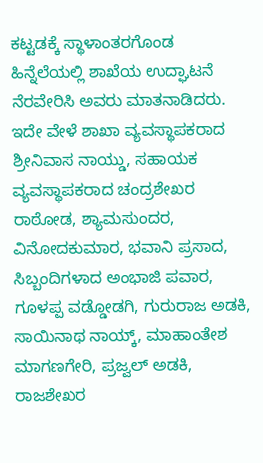ಕಟ್ಟಡಕ್ಕೆ ಸ್ಥಾಳಾಂತರಗೊಂಡ ಹಿನ್ನೆಲೆಯಲ್ಲಿ ಶಾಖೆಯ ಉದ್ಘಾಟನೆ ನೆರವೇರಿಸಿ ಅವರು ಮಾತನಾಡಿದರು.
ಇದೇ ವೇಳೆ ಶಾಖಾ ವ್ಯವಸ್ಥಾಪಕರಾದ ಶ್ರೀನಿವಾಸ ನಾಯ್ಡು, ಸಹಾಯಕ ವ್ಯವಸ್ಥಾಪಕರಾದ ಚಂದ್ರಶೇಖರ ರಾಠೋಡ, ಶ್ಯಾಮಸುಂದರ, ವಿನೋದಕುಮಾರ, ಭವಾನಿ ಪ್ರಸಾದ, ಸಿಬ್ಬಂದಿಗಳಾದ ಅಂಭಾಜಿ ಪವಾರ, ಗೂಳಪ್ಪ ವಡ್ಡೋಡಗಿ, ಗುರುರಾಜ ಅಡಕಿ, ಸಾಯಿನಾಥ ನಾಯ್ಕ್, ಮಾಹಾಂತೇಶ ಮಾಗಣಗೇರಿ, ಪ್ರಜ್ವಲ್ ಅಡಕಿ, ರಾಜಶೇಖರ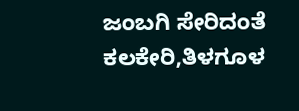ಜಂಬಗಿ ಸೇರಿದಂತೆ ಕಲಕೇರಿ,ತಿಳಗೂಳ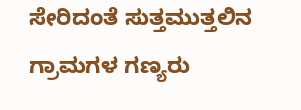ಸೇರಿದಂತೆ ಸುತ್ತಮುತ್ತಲಿನ ಗ್ರಾಮಗಳ ಗಣ್ಯರು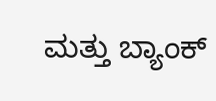ಮತ್ತು ಬ್ಯಾಂಕ್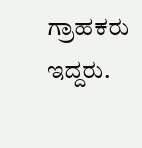ಗ್ರಾಹಕರು ಇದ್ದರು.